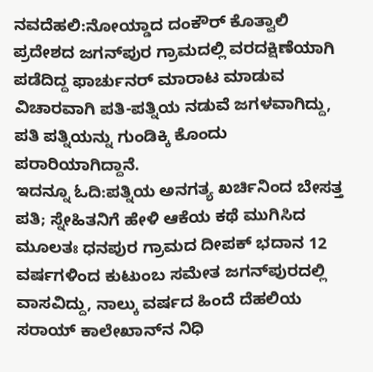ನವದೆಹಲಿ:ನೋಯ್ಡಾದ ದಂಕೌರ್ ಕೊತ್ವಾಲಿ ಪ್ರದೇಶದ ಜಗನ್‌ಪುರ ಗ್ರಾಮದಲ್ಲಿ ವರದಕ್ಷಿಣೆಯಾಗಿ ಪಡೆದಿದ್ದ ಫಾರ್ಚುನರ್ ಮಾರಾಟ ಮಾಡುವ ವಿಚಾರವಾಗಿ ಪತಿ-ಪತ್ನಿಯ ನಡುವೆ ಜಗಳವಾಗಿದ್ದು, ಪತಿ ಪತ್ನಿಯನ್ನು ಗುಂಡಿಕ್ಕಿ ಕೊಂದು ಪರಾರಿಯಾಗಿದ್ದಾನೆ.
ಇದನ್ನೂ ಓದಿ:ಪತ್ನಿಯ ಅನಗತ್ಯ ಖರ್ಚಿನಿಂದ ಬೇಸತ್ತ ಪತಿ; ಸ್ನೇಹಿತನಿಗೆ ಹೇಳಿ ಆಕೆಯ ಕಥೆ ಮುಗಿಸಿದ
ಮೂಲತಃ ಧನಪುರ ಗ್ರಾಮದ ದೀಪಕ್ ಭದಾನ 12 ವರ್ಷಗಳಿಂದ ಕುಟುಂಬ ಸಮೇತ ಜಗನ್‌ಪುರದಲ್ಲಿ ವಾಸವಿದ್ದು, ನಾಲ್ಕು ವರ್ಷದ ಹಿಂದೆ ದೆಹಲಿಯ ಸರಾಯ್ ಕಾಲೇಖಾನ್‌ನ ನಿಧಿ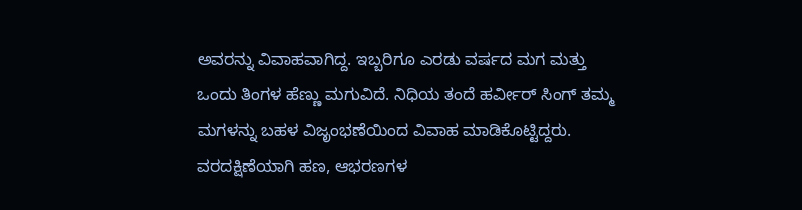ಅವರನ್ನು ವಿವಾಹವಾಗಿದ್ದ. ಇಬ್ಬರಿಗೂ ಎರಡು ವರ್ಷದ ಮಗ ಮತ್ತು ಒಂದು ತಿಂಗಳ ಹೆಣ್ಣು ಮಗುವಿದೆ. ನಿಧಿಯ ತಂದೆ ಹರ್ವೀರ್ ಸಿಂಗ್ ತಮ್ಮ ಮಗಳನ್ನು ಬಹಳ ವಿಜೃಂಭಣೆಯಿಂದ ವಿವಾಹ ಮಾಡಿಕೊಟ್ಟಿದ್ದರು. ವರದಕ್ಷಿಣೆಯಾಗಿ ಹಣ, ಆಭರಣಗಳ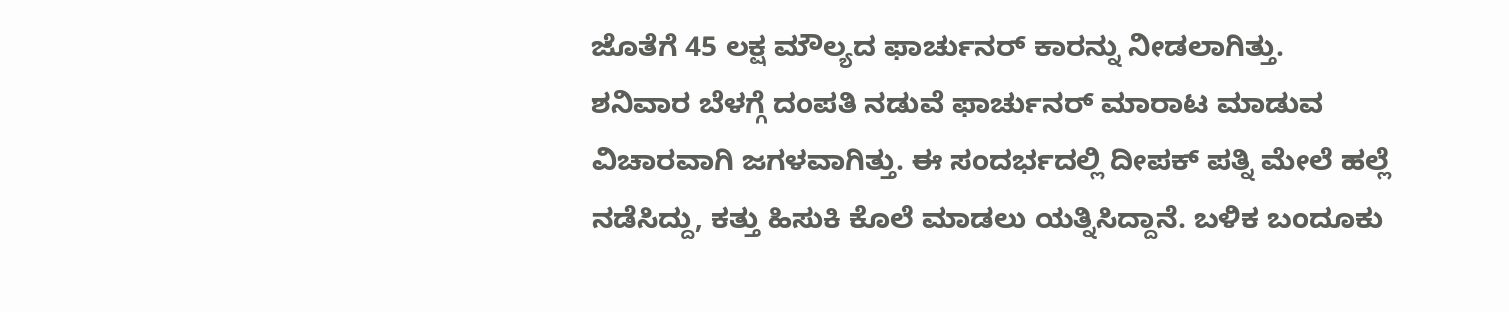ಜೊತೆಗೆ 45 ಲಕ್ಷ ಮೌಲ್ಯದ ಫಾರ್ಚುನರ್ ಕಾರನ್ನು ನೀಡಲಾಗಿತ್ತು.
ಶನಿವಾರ ಬೆಳಗ್ಗೆ ದಂಪತಿ ನಡುವೆ ಫಾರ್ಚುನರ್ ಮಾರಾಟ ಮಾಡುವ ವಿಚಾರವಾಗಿ ಜಗಳವಾಗಿತ್ತು. ಈ ಸಂದರ್ಭದಲ್ಲಿ ದೀಪಕ್ ಪತ್ನಿ ಮೇಲೆ ಹಲ್ಲೆ ನಡೆಸಿದ್ದು, ಕತ್ತು ಹಿಸುಕಿ ಕೊಲೆ ಮಾಡಲು ಯತ್ನಿಸಿದ್ದಾನೆ. ಬಳಿಕ ಬಂದೂಕು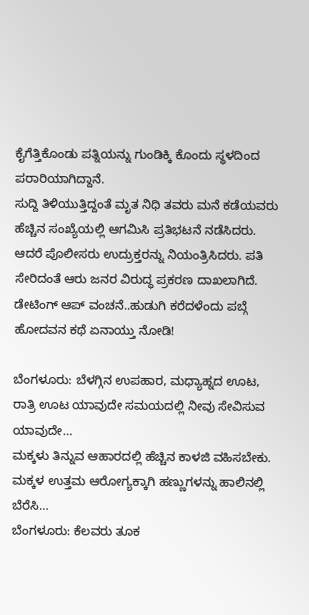ಕೈಗೆತ್ತಿಕೊಂಡು ಪತ್ನಿಯನ್ನು ಗುಂಡಿಕ್ಕಿ ಕೊಂದು ಸ್ಥಳದಿಂದ ಪರಾರಿಯಾಗಿದ್ದಾನೆ.
ಸುದ್ದಿ ತಿಳಿಯುತ್ತಿದ್ದಂತೆ ಮೃತ ನಿಧಿ ತವರು ಮನೆ ಕಡೆಯವರು ಹೆಚ್ಚಿನ ಸಂಖ್ಯೆಯಲ್ಲಿ ಆಗಮಿಸಿ ಪ್ರತಿಭಟನೆ ನಡೆಸಿದರು. ಆದರೆ ಪೊಲೀಸರು ಉದ್ರುಕ್ತರನ್ನು ನಿಯಂತ್ರಿಸಿದರು. ಪತಿ ಸೇರಿದಂತೆ ಆರು ಜನರ ವಿರುದ್ಧ ಪ್ರಕರಣ ದಾಖಲಾಗಿದೆ.
ಡೇಟಿಂಗ್ ಆಪ್‌ ವಂಚನೆ..ಹುಡುಗಿ ಕರೆದಳೆಂದು ಪಬ್ಗೆ ಹೋದವನ ಕಥೆ ಏನಾಯ್ತು ನೋಡಿ!

ಬೆಂಗಳೂರು: ಬೆಳಗ್ಗಿನ ಉಪಹಾರ, ಮಧ್ಯಾಹ್ನದ ಊಟ, ರಾತ್ರಿ ಊಟ ಯಾವುದೇ ಸಮಯದಲ್ಲಿ ನೀವು ಸೇವಿಸುವ ಯಾವುದೇ…
ಮಕ್ಕಳು ತಿನ್ನುವ ಆಹಾರದಲ್ಲಿ ಹೆಚ್ಚಿನ ಕಾಳಜಿ ವಹಿಸಬೇಕು. ಮಕ್ಕಳ ಉತ್ತಮ ಆರೋಗ್ಯಕ್ಕಾಗಿ ಹಣ್ಣುಗಳನ್ನು ಹಾಲಿನಲ್ಲಿ ಬೆರೆಸಿ…
ಬೆಂಗಳೂರು: ಕೆಲವರು ತೂಕ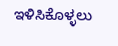ಇಳಿಸಿಕೊಳ್ಳಲು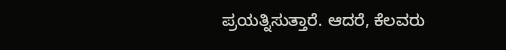ಪ್ರಯತ್ನಿಸುತ್ತಾರೆ. ಆದರೆ, ಕೆಲವರು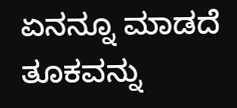ಏನನ್ನೂ ಮಾಡದೆ ತೂಕವನ್ನು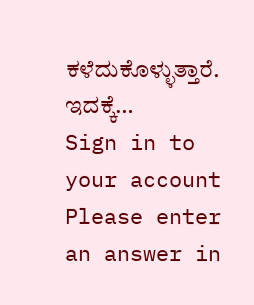ಕಳೆದುಕೊಳ್ಳುತ್ತಾರೆ. ಇದಕ್ಕೆ…
Sign in to your account
Please enter an answer in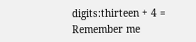digits:thirteen + 4 =
Remember me